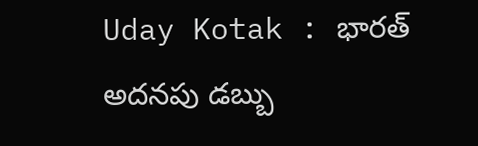Uday Kotak : భారత్ అదనపు డబ్బు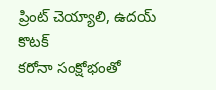ప్రింట్ చెయ్యాలి, ఉదయ్ కొటక్
కరోనా సంక్షోభంతో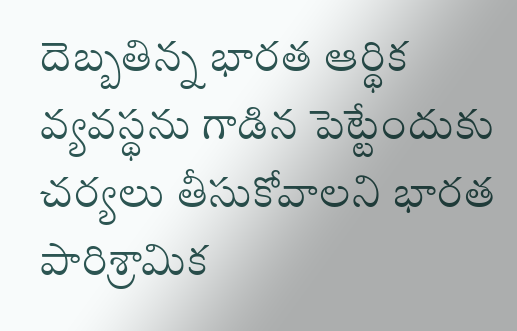దెబ్బతిన్న భారత ఆర్థిక వ్యవస్థను గాడిన పెట్టేందుకు చర్యలు తీసుకోవాలని భారత పారిశ్రామిక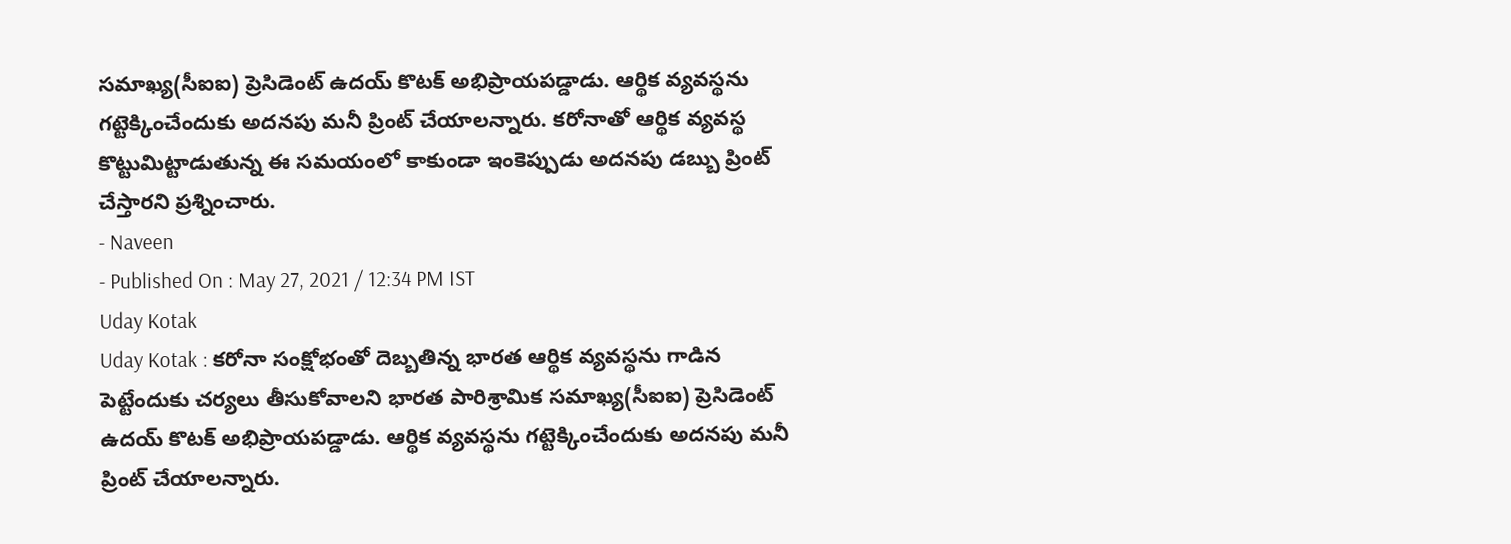సమాఖ్య(సీఐఐ) ప్రెసిడెంట్ ఉదయ్ కొటక్ అభిప్రాయపడ్డాడు. ఆర్థిక వ్యవస్థను గట్టెక్కించేందుకు అదనపు మనీ ప్రింట్ చేయాలన్నారు. కరోనాతో ఆర్థిక వ్యవస్థ కొట్టుమిట్టాడుతున్న ఈ సమయంలో కాకుండా ఇంకెప్పుడు అదనపు డబ్బు ప్రింట్ చేస్తారని ప్రశ్నించారు.
- Naveen
- Published On : May 27, 2021 / 12:34 PM IST
Uday Kotak
Uday Kotak : కరోనా సంక్షోభంతో దెబ్బతిన్న భారత ఆర్థిక వ్యవస్థను గాడిన పెట్టేందుకు చర్యలు తీసుకోవాలని భారత పారిశ్రామిక సమాఖ్య(సీఐఐ) ప్రెసిడెంట్ ఉదయ్ కొటక్ అభిప్రాయపడ్డాడు. ఆర్థిక వ్యవస్థను గట్టెక్కించేందుకు అదనపు మనీ ప్రింట్ చేయాలన్నారు.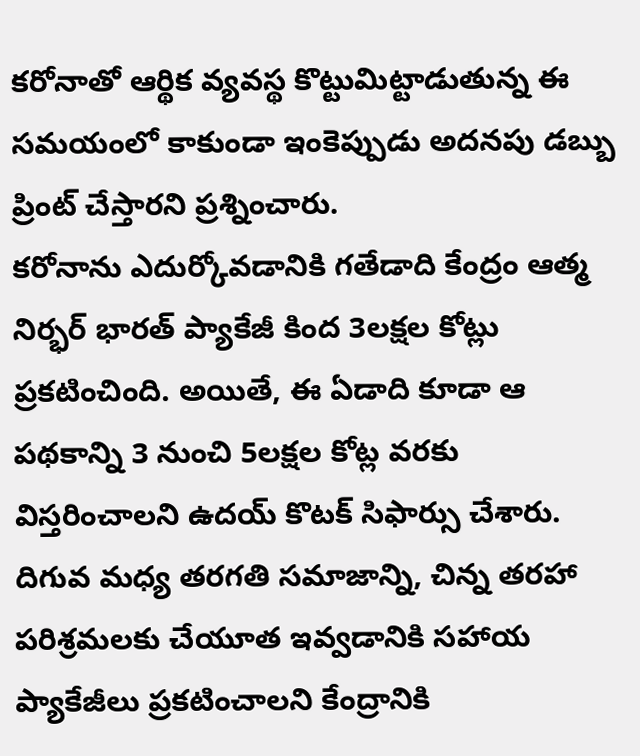కరోనాతో ఆర్థిక వ్యవస్థ కొట్టుమిట్టాడుతున్న ఈ సమయంలో కాకుండా ఇంకెప్పుడు అదనపు డబ్బు ప్రింట్ చేస్తారని ప్రశ్నించారు.
కరోనాను ఎదుర్కోవడానికి గతేడాది కేంద్రం ఆత్మ నిర్భర్ భారత్ ప్యాకేజీ కింద 3లక్షల కోట్లు ప్రకటించింది. అయితే, ఈ ఏడాది కూడా ఆ పథకాన్ని 3 నుంచి 5లక్షల కోట్ల వరకు విస్తరించాలని ఉదయ్ కొటక్ సిఫార్సు చేశారు. దిగువ మధ్య తరగతి సమాజాన్ని, చిన్న తరహా పరిశ్రమలకు చేయూత ఇవ్వడానికి సహాయ ప్యాకేజీలు ప్రకటించాలని కేంద్రానికి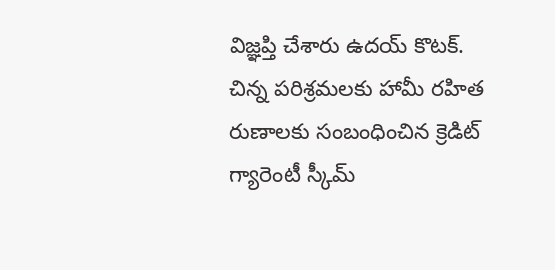విజ్ఞప్తి చేశారు ఉదయ్ కొటక్.
చిన్న పరిశ్రమలకు హామీ రహిత రుణాలకు సంబంధించిన క్రెడిట్ గ్యారెంటీ స్కీమ్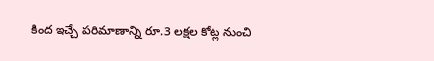కింద ఇచ్చే పరిమాణాన్ని రూ.3 లక్షల కోట్ల నుంచి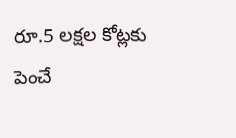రూ.5 లక్షల కోట్లకు పెంచే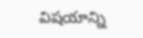విషయాన్ని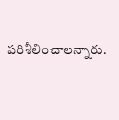పరిశీలించాలన్నారు.